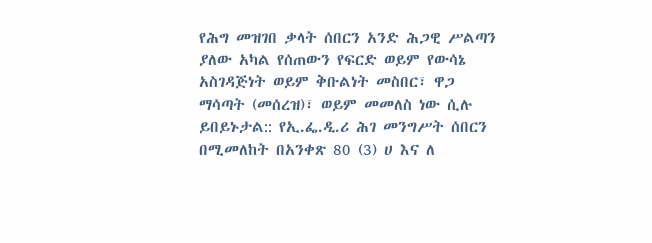የሕግ መዝገበ ቃላት ሰበርን አንድ ሕጋዊ ሥልጣን ያለው አካል የሰጠውን የፍርድ ወይም የውሳኔ አስገዳጅነት ወይም ቅቡልነት መስበር፣ ዋጋ ማሳጣት (መሰረዝ)፣ ወይም መመለስ ነው ሲሉ ይበይኑታል:: የኢ.ፌ.ዲ.ሪ ሕገ መንግሥት ሰበርን በሚመለከት በአንቀጽ 80 (3) ሀ እና ለ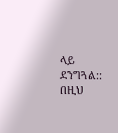ላይ ደንግጓል:: በዚህ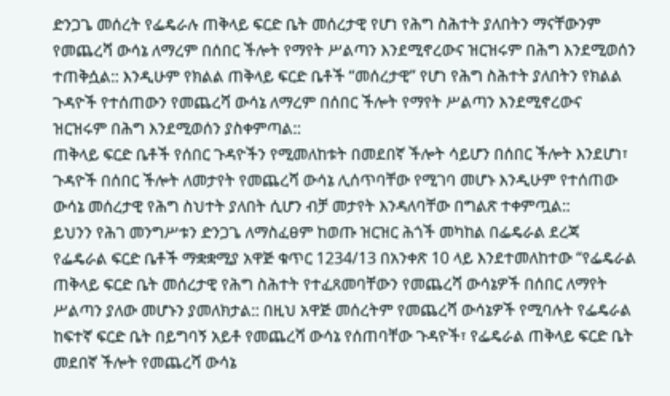ድንጋጌ መሰረት የፌዴራሉ ጠቅላይ ፍርድ ቤት መሰረታዊ የሆነ የሕግ ስሕተት ያለበትን ማናቸውንም የመጨረሻ ውሳኔ ለማረም በሰበር ችሎት የማየት ሥልጣን እንደሚኖረውና ዝርዝሩም በሕግ እንደሚወሰን ተጠቅሷል:: እንዲሁም የክልል ጠቅላይ ፍርድ ቤቶች “መሰረታዊ” የሆነ የሕግ ስሕተት ያለበትን የክልል ጉዳዮች የተሰጠውን የመጨረሻ ውሳኔ ለማረም በሰበር ችሎት የማየት ሥልጣን እንደሚኖረውና ዝርዝሩም በሕግ እንደሚወሰን ያስቀምጣል::
ጠቅላይ ፍርድ ቤቶች የሰበር ጉዳዮችን የሚመለከቱት በመደበኛ ችሎት ሳይሆን በሰበር ችሎት እንደሆነ፣ ጉዳዮች በሰበር ችሎት ለመታየት የመጨረሻ ውሳኔ ሊሰጥባቸው የሚገባ መሆኑ እንዲሁም የተሰጠው ውሳኔ መሰረታዊ የሕግ ስህተት ያለበት ሲሆን ብቻ መታየት እንዳለባቸው በግልጽ ተቀምጧል::
ይህንን የሕገ መንግሥቱን ድንጋጌ ለማስፈፀም ከወጡ ዝርዝር ሕጎች መካከል በፌዴራል ደረጃ የፌዴራል ፍርድ ቤቶች ማቋቋሚያ አዋጅ ቁጥር 1234/13 በአንቀጽ 10 ላይ እንደተመለከተው “የፌዴራል ጠቅላይ ፍርድ ቤት መሰረታዊ የሕግ ስሕተት የተፈጸመባቸውን የመጨረሻ ውሳኔዎች በሰበር ለማየት ሥልጣን ያለው መሆኑን ያመለክታል:: በዚህ አዋጅ መሰረትም የመጨረሻ ውሳኔዎች የሚባሉት የፌዴራል ከፍተኛ ፍርድ ቤት በይግባኝ አይቶ የመጨረሻ ውሳኔ የሰጠባቸው ጉዳዮች፣ የፌዴራል ጠቅላይ ፍርድ ቤት መደበኛ ችሎት የመጨረሻ ውሳኔ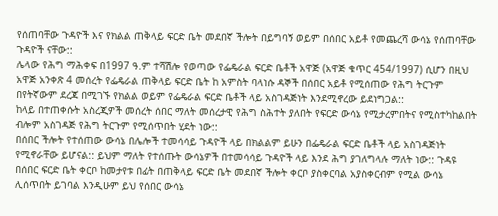የሰጠባቸው ጉዳዮች እና የክልል ጠቅላይ ፍርድ ቤት መደበኛ ችሎት በይግባኝ ወይም በሰበር አይቶ የመጨረሻ ውሳኔ የሰጠባቸው ጉዳዮች ናቸው::
ሌላው የሕግ ማሕቀፍ በ1997 ዓ.ም ተሻሽሎ የወጣው የፌዴራል ፍርድ ቤቶች አዋጅ (አዋጅ ቁጥር 454/1997) ሲሆን በዚህ አዋጅ አንቀጽ 4 መሰረት የፌዴራል ጠቅላይ ፍርድ ቤት ከ አምስት ባላነሱ ዳኞች በሰበር አይቶ የሚሰጠው የሕግ ትርጉም በየትኛውም ደረጃ በሚገኙ የክልል ወይም የፌዴራል ፍርድ ቤቶች ላይ አስገዳጅነት እንደሚኖረው ይደነግጋል::
ከላይ በተጠቀሱት አስረጂዎች መሰረት ሰበር ማለት መሰረታዊ የሕግ ስሕተት ያለበት የፍርድ ውሳኔ የሚታረምበትና የሚስተካከልበት ብሎም አስገዳጅ የሕግ ትርጉም የሚሰጥበት ሂደት ነው::
በሰበር ችሎት የተሰጠው ውሳኔ በሌሎች ተመሳሳይ ጉዳዮች ላይ በክልልም ይሁን በፌዴራል ፍርድ ቤቶች ላይ አስገዳጅነት የሚኖራቸው ይሆናል:: ይህም ማለት የተሰጡት ውሳኔዎች በተመሳሳይ ጉዳዮች ላይ እንደ ሕግ ያገለግላሉ ማለት ነው:: ጉዳዩ በሰበር ፍርድ ቤት ቀርቦ ከመታየቱ በፊት በጠቅላይ ፍርድ ቤት መደበኛ ችሎት ቀርቦ ያስቀርባል አያስቀርብም የሚል ውሳኔ ሊሰጥበት ይገባል እንዲሁም ይህ የሰበር ውሳኔ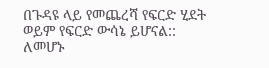በጉዳዩ ላይ የመጨረሻ የፍርድ ሂደት ወይም የፍርድ ውሳኔ ይሆናል::
ለመሆኑ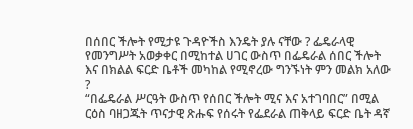በሰበር ችሎት የሚታዩ ጉዳዮችስ እንዴት ያሉ ናቸው ? ፌዴራላዊ የመንግሥት አወቃቀር በሚከተል ሀገር ውስጥ በፌዴራል ሰበር ችሎት እና በክልል ፍርድ ቤቶች መካከል የሚኖረው ግንኙነት ምን መልክ አለው ?
“በፌዴራል ሥርዓት ውስጥ የሰበር ችሎት ሚና እና አተገባበር” በሚል ርዕስ ባዘጋጁት ጥናታዊ ጽሑፍ የሰሩት የፌደራል ጠቅላይ ፍርድ ቤት ዳኛ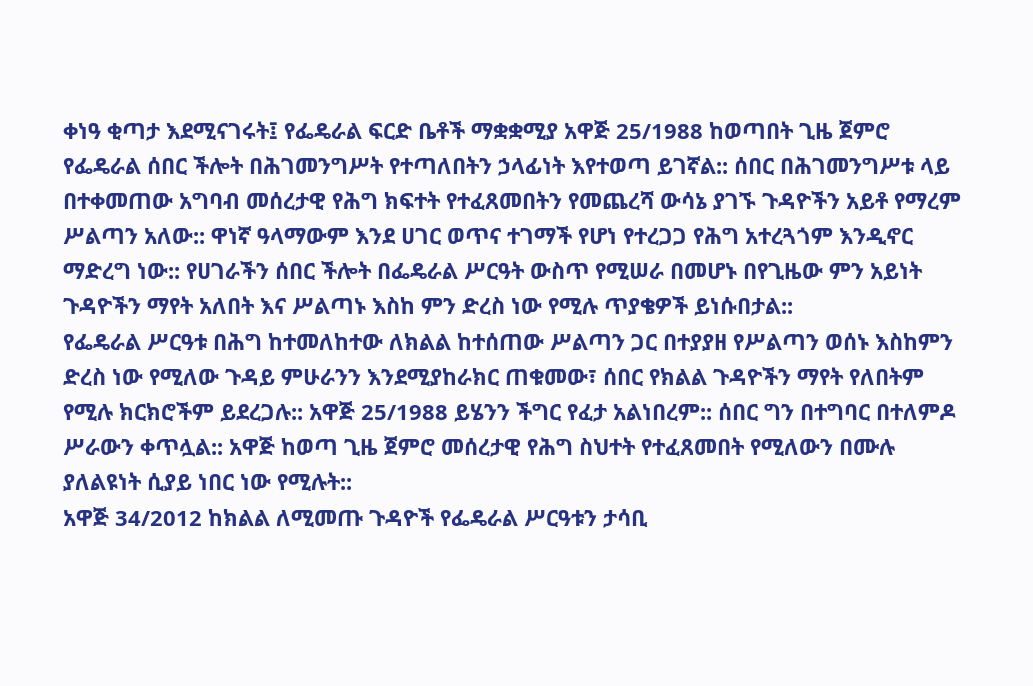ቀነዓ ቂጣታ እደሚናገሩት፤ የፌዴራል ፍርድ ቤቶች ማቋቋሚያ አዋጅ 25/1988 ከወጣበት ጊዜ ጀምሮ የፌዴራል ሰበር ችሎት በሕገመንግሥት የተጣለበትን ኃላፊነት እየተወጣ ይገኛል:: ሰበር በሕገመንግሥቱ ላይ በተቀመጠው አግባብ መሰረታዊ የሕግ ክፍተት የተፈጸመበትን የመጨረሻ ውሳኔ ያገኙ ጉዳዮችን አይቶ የማረም ሥልጣን አለው:: ዋነኛ ዓላማውም እንደ ሀገር ወጥና ተገማች የሆነ የተረጋጋ የሕግ አተረጓጎም እንዲኖር ማድረግ ነው:: የሀገራችን ሰበር ችሎት በፌዴራል ሥርዓት ውስጥ የሚሠራ በመሆኑ በየጊዜው ምን አይነት ጉዳዮችን ማየት አለበት እና ሥልጣኑ እስከ ምን ድረስ ነው የሚሉ ጥያቄዎች ይነሱበታል::
የፌዴራል ሥርዓቱ በሕግ ከተመለከተው ለክልል ከተሰጠው ሥልጣን ጋር በተያያዘ የሥልጣን ወሰኑ እስከምን ድረስ ነው የሚለው ጉዳይ ምሁራንን እንደሚያከራክር ጠቁመው፣ ሰበር የክልል ጉዳዮችን ማየት የለበትም የሚሉ ክርክሮችም ይደረጋሉ:: አዋጅ 25/1988 ይሄንን ችግር የፈታ አልነበረም:: ሰበር ግን በተግባር በተለምዶ ሥራውን ቀጥሏል:: አዋጅ ከወጣ ጊዜ ጀምሮ መሰረታዊ የሕግ ስህተት የተፈጸመበት የሚለውን በሙሉ ያለልዩነት ሲያይ ነበር ነው የሚሉት::
አዋጅ 34/2012 ከክልል ለሚመጡ ጉዳዮች የፌዴራል ሥርዓቱን ታሳቢ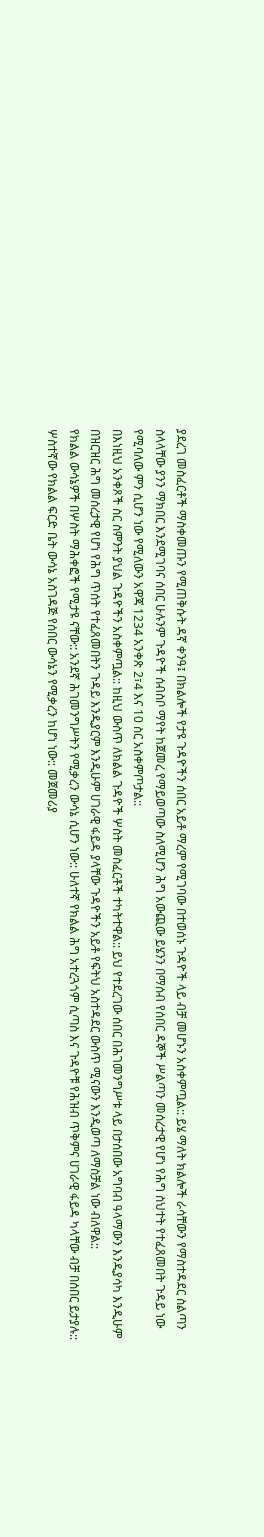ያደረገ መስፈርቶች ማስቀመጡን የሚጠቅሱት ዳኛ ቀንዓ፤ በክልሎች የታዩ ጉዳዮችን ሰበር አይቶ ማረም የሚገባው በተወሰኑ ጉዳዮች ላይ ብቻ መሆኑን አስቀምጧል:: ይሄ ማለት ክልሎች ራሳቸውን የማስተዳደር ስልጣን ስላላቸው ያንን ማክበር እንደሚገባና ሰበር ሁሉንም ጉዳዮች ሰብስቦ ማየት ከጀመረ የማይወጣው ስለሚሆን ሕግ አውጪው ይሄንን በማሰብ የሰበር ዳኞች ሥልጣን መሰረታዊ የሆነ የሕግ ስህተት የተፈጸመበት ጉዳይ ነው የሚባለው ምን ሲሆን ነው የሚለውን አዋጃ 1234 አንቀጽ 2፣4 እና 10 ስር አስቀምጦታል::
በእነዚህ አንቀጾች ስር ስምንት ያህል ጉዳዮችን አስቀምጧል:: ከዚህ ውስጥ ለክልል ጉዳዮች ሦስት መስፈርቶች ተካትተዋል:: ይህ የተደረገው ሰበር በሕገመንግሥቱ ላይ በታሰበው አግባብ ዓላማውን እንዲያሳካ እንዲሁም በዝርዝር ሕግ መሰረታዊ የሆነ የሕግ ጥሰት የተፈጸመበትን ጉዳይ እንዲያርም እንዲሁም ሀገራዊ ፋይዳ ያላቸው ጉዳዮችን አይቶ የፍትህ አስተዳደር ውስጥ ሚናውን እንዲወጣ ለማስቻል ነው ብለዋል::
የክልል ውሳኔዎች በሦስት ማሕቀፎች የሚታዩ ናቸው:: አንደኛ ሕገመንግሥትን የሚቃረን ውሳኔ ሲሆን ነው:: ሁለተኛ የክልል ሕግ አተረጓጎም ሲጣስ እና ጉዳዮቹ የሕዝብ ጥቅምና ሀገራዊ ፋይዳ ካላቸው ብቻ በሰበር ይታያሉ:: ሦስተኛው የክልል ፍርድ ቤት ውሳኔ አስገዳጅ የሰበር ውሳኔን የሚቃረን ከሆነ ነው:: መጀመሪያ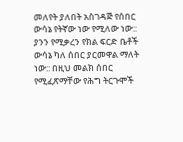መለየት ያለበት አስገዳጅ የሰበር ውሳኔ የትኛው ነው የሚለው ነው:: ያንን የሚቃረን የክል ፍርድ ቤቶች ውሳኔ ካለ ሰበር ያርመዋል ማለት ነው:: በዚህ መልክ ሰበር የሚፈጽማቸው የሕግ ትርጉሞች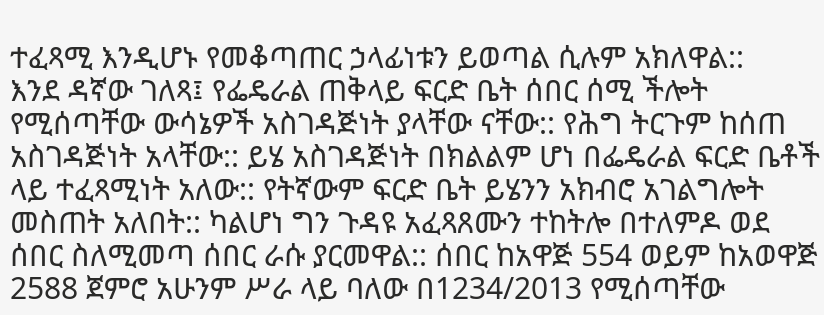ተፈጻሚ እንዲሆኑ የመቆጣጠር ኃላፊነቱን ይወጣል ሲሉም አክለዋል::
እንደ ዳኛው ገለጻ፤ የፌዴራል ጠቅላይ ፍርድ ቤት ሰበር ሰሚ ችሎት የሚሰጣቸው ውሳኔዎች አስገዳጅነት ያላቸው ናቸው:: የሕግ ትርጉም ከሰጠ አስገዳጅነት አላቸው:: ይሄ አስገዳጅነት በክልልም ሆነ በፌዴራል ፍርድ ቤቶች ላይ ተፈጻሚነት አለው:: የትኛውም ፍርድ ቤት ይሄንን አክብሮ አገልግሎት መስጠት አለበት:: ካልሆነ ግን ጉዳዩ አፈጻጸሙን ተከትሎ በተለምዶ ወደ ሰበር ስለሚመጣ ሰበር ራሱ ያርመዋል:: ሰበር ከአዋጅ 554 ወይም ከአወዋጅ 2588 ጀምሮ አሁንም ሥራ ላይ ባለው በ1234/2013 የሚሰጣቸው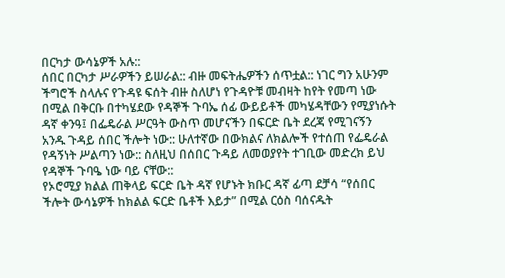በርካታ ውሳኔዎች አሉ::
ሰበር በርካታ ሥራዎችን ይሠራል:: ብዙ መፍትሔዎችን ሰጥቷል:: ነገር ግን አሁንም ችግሮች ስላሉና የጉዳዩ ፍሰት ብዙ ስለሆነ የጉዳዮቹ መብዛት ከየት የመጣ ነው በሚል በቅርቡ በተካሄደው የዳኞች ጉባኤ ሰፊ ውይይቶች መካሄዳቸውን የሚያነሱት ዳኛ ቀንዓ፤ በፌዴራል ሥርዓት ውስጥ መሆናችን በፍርድ ቤት ደረጃ የሚገናኝን አንዱ ጉዳይ ሰበር ችሎት ነው:: ሁለተኛው በውክልና ለክልሎች የተሰጠ የፌዴራል የዳኝነት ሥልጣን ነው:: ስለዚህ በሰበር ጉዳይ ለመወያየት ተገቢው መድረክ ይህ የዳኞች ጉባዔ ነው ባይ ናቸው::
የኦሮሚያ ክልል ጠቅላይ ፍርድ ቤት ዳኛ የሆኑት ክቡር ዳኛ ፊጣ ደቻሳ “የሰበር ችሎት ውሳኔዎች ከክልል ፍርድ ቤቶች እይታ” በሚል ርዕስ ባሰናዱት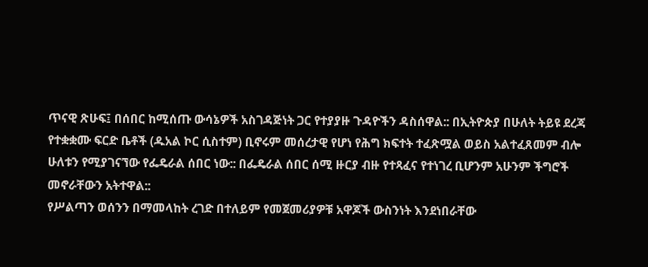ጥናዊ ጽሁፍ፤ በሰበር ከሚሰጡ ውሳኔዎች አስገዳጅነት ጋር የተያያዙ ጉዳዮችን ዳስሰዋል:: በኢትዮጵያ በሁለት ትይዩ ደረጃ የተቋቋሙ ፍርድ ቤቶች (ዱአል ኮር ሲስተም) ቢኖሩም መሰረታዊ የሆነ የሕግ ክፍተት ተፈጽሟል ወይስ አልተፈጸመም ብሎ ሁለቱን የሚያገናኘው የፌዴራል ሰበር ነው:: በፌዴራል ሰበር ሰሚ ዙርያ ብዙ የተጻፈና የተነገረ ቢሆንም አሁንም ችግሮች መኖራቸውን አትተዋል::
የሥልጣን ወሰንን በማመላከት ረገድ በተለይም የመጀመሪያዎቹ አዋጆች ውስንነት እንደነበራቸው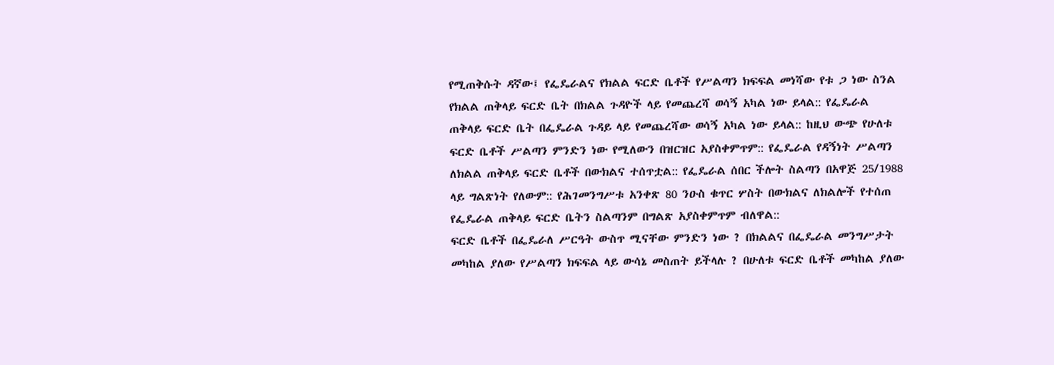የሚጠቅሱት ዳኛው፤ የፌዴራልና የክልል ፍርድ ቤቶች የሥልጣን ክፍፍል መነሻው የቱ ጋ ነው ስንል የክልል ጠቅላይ ፍርድ ቤት በክልል ጉዳዮች ላይ የመጨረሻ ወሳኝ አካል ነው ይላል:: የፌዴራል ጠቅላይ ፍርድ ቤት በፌዴራል ጉዳይ ላይ የመጨረሻው ወሳኝ አካል ነው ይላል:: ከዚህ ውጭ የሁለቱ ፍርድ ቤቶች ሥልጣን ምንድን ነው የሚለውን በዝርዝር አያስቀምጥም:: የፌዴራል የዳኝነት ሥልጣን ለክልል ጠቅላይ ፍርድ ቤቶች በውክልና ተሰጥቷል:: የፌዴራል ሰበር ችሎት ስልጣን በአዋጅ 25/1988 ላይ ግልጽነት የለውም:: የሕገመንግሥቱ አንቀጽ 80 ንዑስ ቁጥር ሦስት በውክልና ለክልሎች የተሰጠ የፌዴራል ጠቅላይ ፍርድ ቤትን ስልጣንም በግልጽ አያስቀምጥም ብለዋል::
ፍርድ ቤቶች በፌዴራለ ሥርዓት ውስጥ ሚናቸው ምንድን ነው ? በክልልና በፌዴራል መንግሥታት መካከል ያለው የሥልጣን ክፍፍል ላይ ውሳኔ መስጠት ይችላሉ ? በሁለቱ ፍርድ ቤቶች መካከል ያለው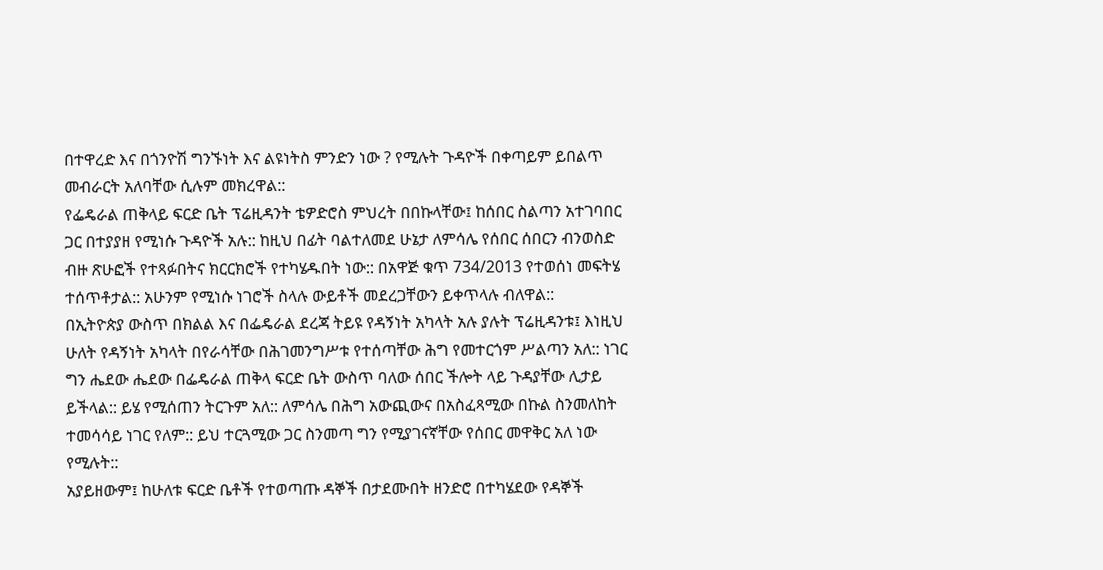በተዋረድ እና በጎንዮሽ ግንኙነት እና ልዩነትስ ምንድን ነው ? የሚሉት ጉዳዮች በቀጣይም ይበልጥ መብራርት አለባቸው ሲሉም መክረዋል::
የፌዴራል ጠቅላይ ፍርድ ቤት ፕሬዚዳንት ቴዎድሮስ ምህረት በበኩላቸው፤ ከሰበር ስልጣን አተገባበር ጋር በተያያዘ የሚነሱ ጉዳዮች አሉ:: ከዚህ በፊት ባልተለመደ ሁኔታ ለምሳሌ የሰበር ሰበርን ብንወስድ ብዙ ጽሁፎች የተጻፉበትና ክርርክሮች የተካሄዱበት ነው:: በአዋጅ ቁጥ 734/2013 የተወሰነ መፍትሄ ተሰጥቶታል:: አሁንም የሚነሱ ነገሮች ስላሉ ውይቶች መደረጋቸውን ይቀጥላሉ ብለዋል::
በኢትዮጵያ ውስጥ በክልል እና በፌዴራል ደረጃ ትይዩ የዳኝነት አካላት አሉ ያሉት ፕሬዚዳንቱ፤ እነዚህ ሁለት የዳኝነት አካላት በየራሳቸው በሕገመንግሥቱ የተሰጣቸው ሕግ የመተርጎም ሥልጣን አለ:: ነገር ግን ሔደው ሔደው በፌዴራል ጠቅላ ፍርድ ቤት ውስጥ ባለው ሰበር ችሎት ላይ ጉዳያቸው ሊታይ ይችላል:: ይሄ የሚሰጠን ትርጉም አለ:: ለምሳሌ በሕግ አውጪውና በአስፈጻሚው በኩል ስንመለከት ተመሳሳይ ነገር የለም:: ይህ ተርጓሚው ጋር ስንመጣ ግን የሚያገናኛቸው የሰበር መዋቅር አለ ነው የሚሉት::
አያይዘውም፤ ከሁለቱ ፍርድ ቤቶች የተወጣጡ ዳኞች በታደሙበት ዘንድሮ በተካሄደው የዳኞች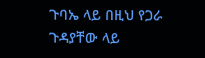ጉባኤ ላይ በዚህ የጋራ ጉዳያቸው ላይ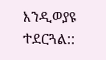እንዲወያዩ ተደርጓል::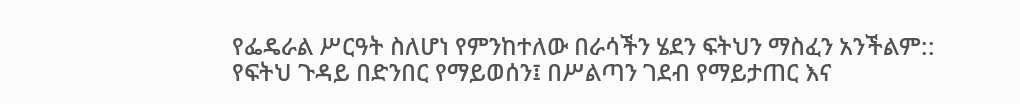የፌዴራል ሥርዓት ስለሆነ የምንከተለው በራሳችን ሄደን ፍትህን ማስፈን አንችልም:: የፍትህ ጉዳይ በድንበር የማይወሰን፤ በሥልጣን ገደብ የማይታጠር እና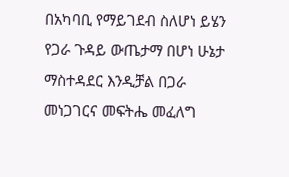በአካባቢ የማይገደብ ስለሆነ ይሄን የጋራ ጉዳይ ውጤታማ በሆነ ሁኔታ ማስተዳደር እንዲቻል በጋራ መነጋገርና መፍትሔ መፈለግ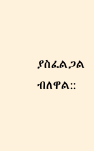ያስፈልጋል ብለዋል::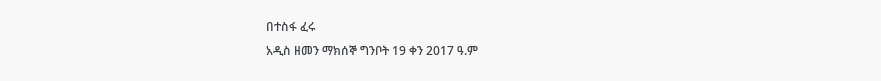በተስፋ ፈሩ
አዲስ ዘመን ማክሰኞ ግንቦት 19 ቀን 2017 ዓ.ም